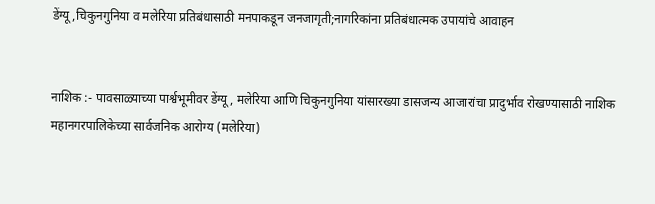डेंग्यू,चिकुनगुनिया व मलेरिया प्रतिबंधासाठी मनपाकडून जनजागृती;नागरिकांना प्रतिबंधात्मक उपायांचे आवाहन


नाशिक :- पावसाळ्याच्या पार्श्वभूमीवर डेंग्यू, मलेरिया आणि चिकुनगुनिया यांसारख्या डासजन्य आजारांचा प्रादुर्भाव रोखण्यासाठी नाशिक महानगरपालिकेच्या सार्वजनिक आरोग्य (मलेरिया)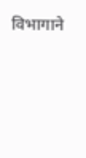विभागाने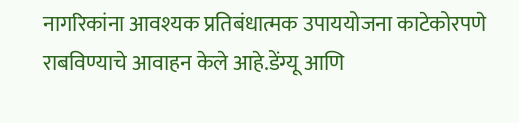नागरिकांना आवश्यक प्रतिबंधात्मक उपाययोजना काटेकोरपणे राबविण्याचे आवाहन केले आहे.डेंग्यू आणि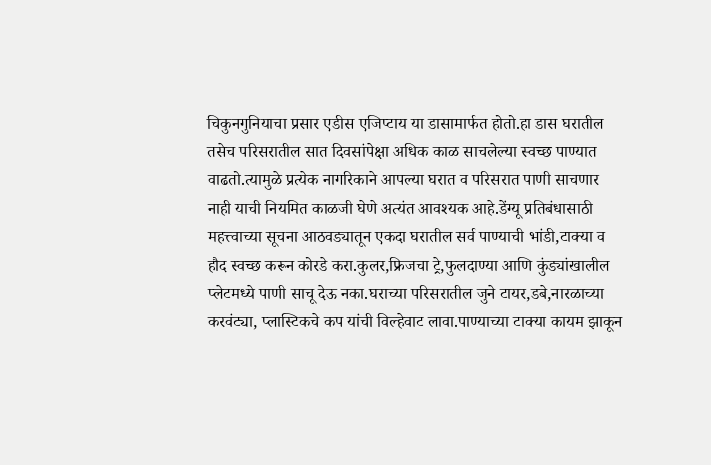चिकुनगुनियाचा प्रसार एडीस एजिप्टाय या डासामार्फत होतो.हा डास घरातील तसेच परिसरातील सात दिवसांपेक्षा अधिक काळ साचलेल्या स्वच्छ पाण्यात वाढतो.त्यामुळे प्रत्येक नागरिकाने आपल्या घरात व परिसरात पाणी साचणार नाही याची नियमित काळजी घेणे अत्यंत आवश्यक आहे.डेंग्यू प्रतिबंधासाठी महत्त्वाच्या सूचना आठवड्यातून एकदा घरातील सर्व पाण्याची भांडी,टाक्या व हौद स्वच्छ करून कोरडे करा.कुलर,फ्रिजचा ट्रे,फुलदाण्या आणि कुंड्यांखालील प्लेटमध्ये पाणी साचू देऊ नका.घराच्या परिसरातील जुने टायर,डबे,नारळाच्या करवंट्या, प्लास्टिकचे कप यांची विल्हेवाट लावा.पाण्याच्या टाक्या कायम झाकून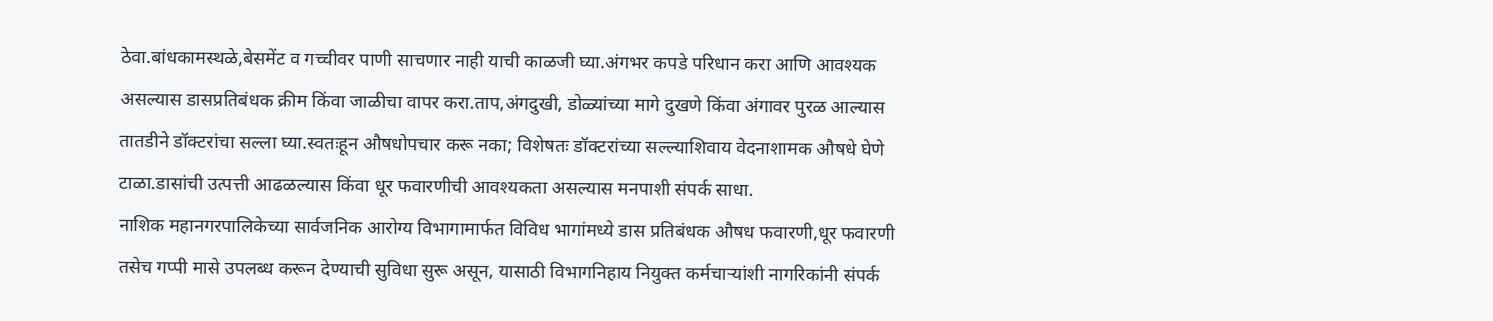ठेवा.बांधकामस्थळे,बेसमेंट व गच्चीवर पाणी साचणार नाही याची काळजी घ्या.अंगभर कपडे परिधान करा आणि आवश्यक असल्यास डासप्रतिबंधक क्रीम किंवा जाळीचा वापर करा.ताप,अंगदुखी, डोळ्यांच्या मागे दुखणे किंवा अंगावर पुरळ आल्यास तातडीने डॉक्टरांचा सल्ला घ्या.स्वतःहून औषधोपचार करू नका; विशेषतः डॉक्टरांच्या सल्ल्याशिवाय वेदनाशामक औषधे घेणे टाळा.डासांची उत्पत्ती आढळल्यास किंवा धूर फवारणीची आवश्यकता असल्यास मनपाशी संपर्क साधा.
नाशिक महानगरपालिकेच्या सार्वजनिक आरोग्य विभागामार्फत विविध भागांमध्ये डास प्रतिबंधक औषध फवारणी,धूर फवारणी तसेच गप्पी मासे उपलब्ध करून देण्याची सुविधा सुरू असून, यासाठी विभागनिहाय नियुक्त कर्मचाऱ्यांशी नागरिकांनी संपर्क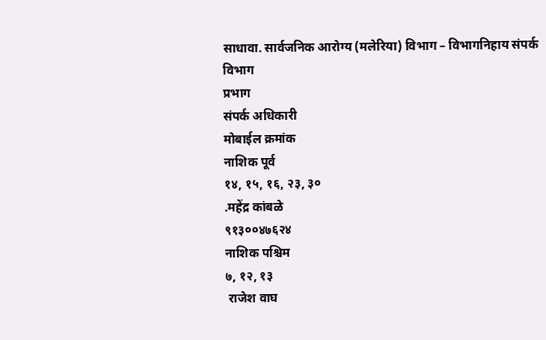साधावा. सार्वजनिक आरोग्य (मलेरिया) विभाग – विभागनिहाय संपर्क
विभाग
प्रभाग
संपर्क अधिकारी
मोबाईल क्रमांक
नाशिक पूर्व
१४, १५, १६, २३, ३०
.महेंद्र कांबळे
९१३००४७६२४
नाशिक पश्चिम
७, १२, १३
 राजेश वाघ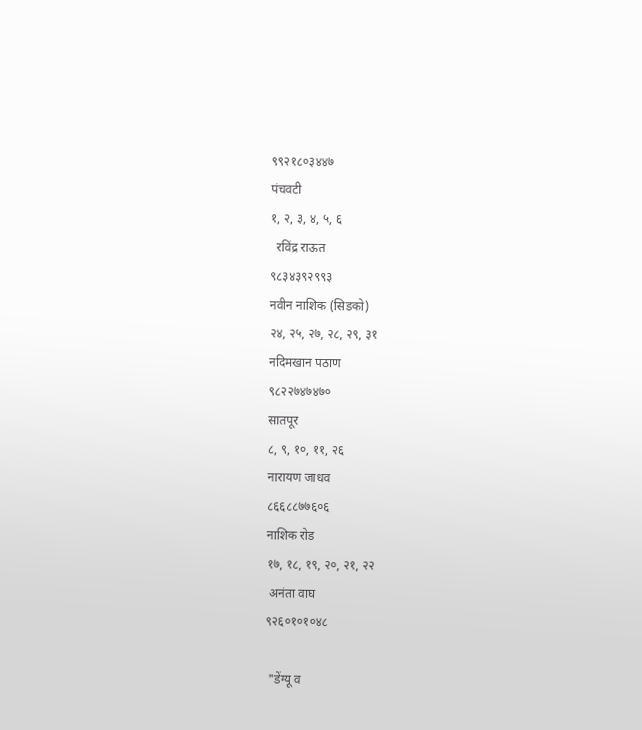९९२१८०३४४७
पंचवटी
१, २, ३, ४, ५, ६
  रविंद्र राऊत
९८३४३९२९९३
नवीन नाशिक (सिडको)
२४, २५, २७, २८, २९, ३१
नदिमखान पठाण
९८२२७४७४७०
सातपूर
८, ९, १०, ११, २६
नारायण जाधव
८६६८८७७६०६
नाशिक रोड
१७, १८, १९, २०, २१, २२
 अनंता वाघ
९२६०१०१०४८

 "डेंग्यू व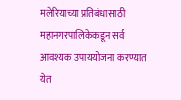मलेरियाच्या प्रतिबंधासाठी महानगरपालिकेकडून सर्व आवश्यक उपाययोजना करण्यात येत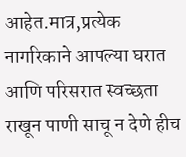आहेत.मात्र,प्रत्येक नागरिकाने आपल्या घरात आणि परिसरात स्वच्छता राखून पाणी साचू न देणे हीच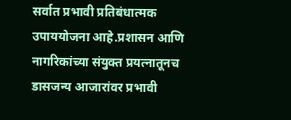सर्वात प्रभावी प्रतिबंधात्मक उपाययोजना आहे.प्रशासन आणि नागरिकांच्या संयुक्त प्रयत्नातूनच डासजन्य आजारांवर प्रभावी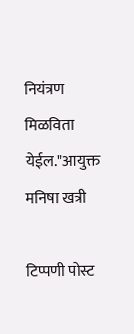नियंत्रण मिळविता येईल."आयुक्त मनिषा खत्री

टिप्पणी पोस्ट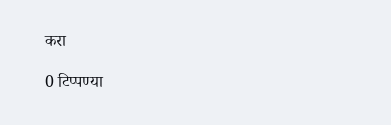करा

0 टिप्पण्या